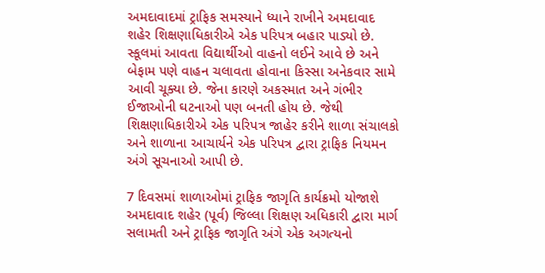અમદાવાદમાં ટ્રાફિક સમસ્યાને ધ્યાને રાખીને અમદાવાદ શહેર શિક્ષણાધિકારીએ એક પરિપત્ર બહાર પાડ્યો છે. સ્કૂલમાં આવતા વિદ્યાર્થીઓ વાહનો લઈને આવે છે અને બેફામ પણે વાહન ચલાવતા હોવાના કિસ્સા અનેકવાર સામે આવી ચૂક્યા છે. જેના કારણે અકસ્માત અને ગંભીર ઈજાઓની ઘટનાઓ પણ બનતી હોય છે. જેથી શિક્ષણાધિકારીએ એક પરિપત્ર જાહેર કરીને શાળા સંચાલકો અને શાળાના આચાર્યને એક પરિપત્ર દ્વારા ટ્રાફિક નિયમન અંગે સૂચનાઓ આપી છે.

7 દિવસમાં શાળાઓમાં ટ્રાફિક જાગૃતિ કાર્યક્રમો યોજાશે
અમદાવાદ શહેર (પૂર્વ) જિલ્લા શિક્ષણ અધિકારી દ્વારા માર્ગ સલામતી અને ટ્રાફિક જાગૃતિ અંગે એક અગત્યનો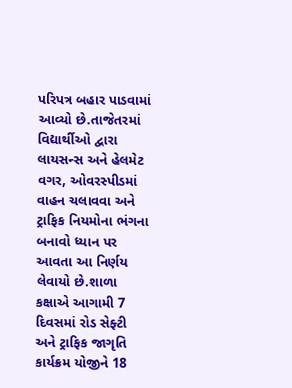પરિપત્ર બહાર પાડવામાં આવ્યો છે.તાજેતરમાં વિદ્યાર્થીઓ દ્વારા લાયસન્સ અને હેલમેટ વગર, ઓવરસ્પીડમાં વાહન ચલાવવા અને ટ્રાફિક નિયમોના ભંગના બનાવો ધ્યાન પર આવતા આ નિર્ણય લેવાયો છે.શાળા કક્ષાએ આગામી 7 દિવસમાં રોડ સેફ્ટી અને ટ્રાફિક જાગૃતિ કાર્યક્રમ યોજીને 18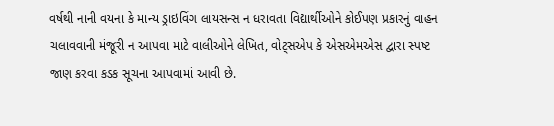વર્ષથી નાની વયના કે માન્ય ડ્રાઇવિંગ લાયસન્સ ન ધરાવતા વિદ્યાર્થીઓને કોઈપણ પ્રકારનું વાહન ચલાવવાની મંજૂરી ન આપવા માટે વાલીઓને લેખિત, વોટ્સએપ કે એસએમએસ દ્વારા સ્પષ્ટ જાણ કરવા કડક સૂચના આપવામાં આવી છે.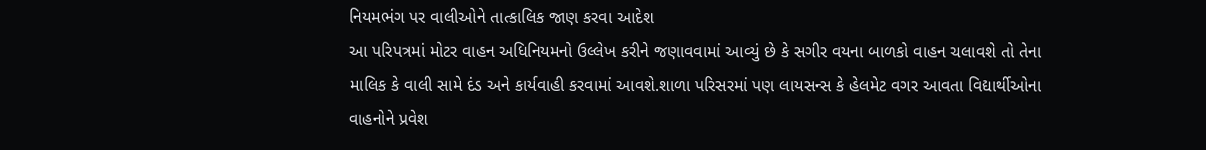નિયમભંગ પર વાલીઓને તાત્કાલિક જાણ કરવા આદેશ
આ પરિપત્રમાં મોટર વાહન અધિનિયમનો ઉલ્લેખ કરીને જણાવવામાં આવ્યું છે કે સગીર વયના બાળકો વાહન ચલાવશે તો તેના માલિક કે વાલી સામે દંડ અને કાર્યવાહી કરવામાં આવશે.શાળા પરિસરમાં પણ લાયસન્સ કે હેલમેટ વગર આવતા વિદ્યાર્થીઓના વાહનોને પ્રવેશ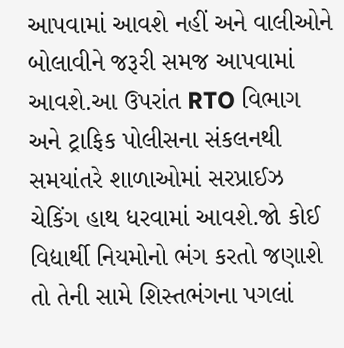આપવામાં આવશે નહીં અને વાલીઓને બોલાવીને જરૂરી સમજ આપવામાં આવશે.આ ઉપરાંત RTO વિભાગ અને ટ્રાફિક પોલીસના સંકલનથી સમયાંતરે શાળાઓમાં સરપ્રાઈઝ ચેકિંગ હાથ ધરવામાં આવશે.જો કોઈ વિદ્યાર્થી નિયમોનો ભંગ કરતો જણાશે તો તેની સામે શિસ્તભંગના પગલાં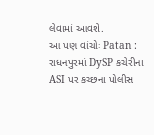લેવામાં આવશે.
આ પણ વાંચોઃ Patan : રાધનપુરમાં DySP કચેરીના ASI પર કચ્છના પોલીસ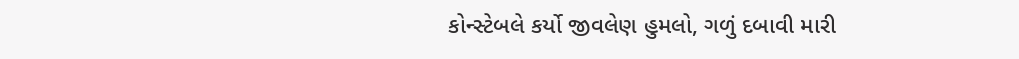કોન્સ્ટેબલે કર્યો જીવલેણ હુમલો, ગળું દબાવી મારી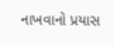નાખવાનો પ્રયાસ